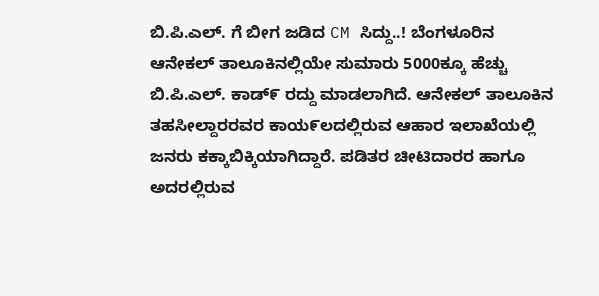ಬಿ.ಪಿ.ಎಲ್. ಗೆ ಬೀಗ ಜಡಿದ CM ಸಿದ್ದು..! ಬೆಂಗಳೂರಿನ ಆನೇಕಲ್ ತಾಲೂಕಿನಲ್ಲಿಯೇ ಸುಮಾರು 5000ಕ್ಕೂ ಹೆಚ್ಚು ಬಿ.ಪಿ.ಎಲ್. ಕಾಡ್೯ ರದ್ದು ಮಾಡಲಾಗಿದೆ. ಆನೇಕಲ್ ತಾಲೂಕಿನ ತಹಸೀಲ್ದಾರರವರ ಕಾಯ೯ಲದಲ್ಲಿರುವ ಆಹಾರ ಇಲಾಖೆಯಲ್ಲಿ ಜನರು ಕಕ್ಕಾಬಿಕ್ಕಿಯಾಗಿದ್ದಾರೆ. ಪಡಿತರ ಚೀಟಿದಾರರ ಹಾಗೂ ಅದರಲ್ಲಿರುವ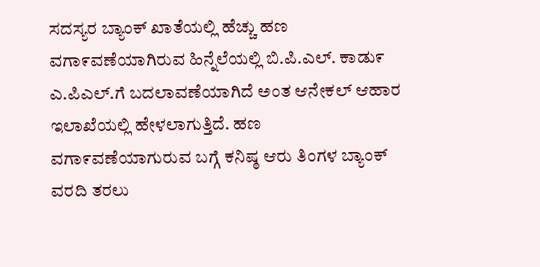ಸದಸ್ಯರ ಬ್ಯಾಂಕ್ ಖಾತೆಯಲ್ಲಿ ಹೆಚ್ಚು ಹಣ ವಗಾ೯ವಣೆಯಾಗಿರುವ ಹಿನ್ನೆಲೆಯಲ್ಲಿ ಬಿ.ಪಿ.ಎಲ್. ಕಾಡು೯ ಎ.ಪಿಎಲ್.ಗೆ ಬದಲಾವಣೆಯಾಗಿದೆ ಅಂತ ಆನೇಕಲ್ ಆಹಾರ ಇಲಾಖೆಯಲ್ಲಿ ಹೇಳಲಾಗುತ್ತಿದೆ. ಹಣ ವಗಾ೯ವಣೆಯಾಗುರುವ ಬಗ್ಗೆ ಕನಿಷ್ಠ ಆರು ತಿಂಗಳ ಬ್ಯಾಂಕ್ ವರದಿ ತರಲು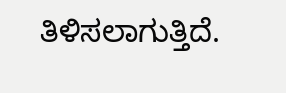ತಿಳಿಸಲಾಗುತ್ತಿದೆ.